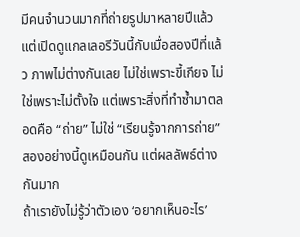มีคนจำนวนมากที่ถ่ายรูปมาหลายปีแล้ว แต่เปิดดูแกลเลอรีวันนี้กับเมื่อสองปีที่แล้ว ภาพไม่ต่างกันเลย ไม่ใช่เพราะขี้เกียจ ไม่ใช่เพราะไม่ตั้งใจ แต่เพราะสิ่งที่ทำซ้ำมาตลอดคือ “ถ่าย” ไม่ใช่ “เรียนรู้จากการถ่าย” สองอย่างนี้ดูเหมือนกัน แต่ผลลัพธ์ต่างกันมาก
ถ้าเรายังไม่รู้ว่าตัวเอง ‘อยากเห็นอะไร’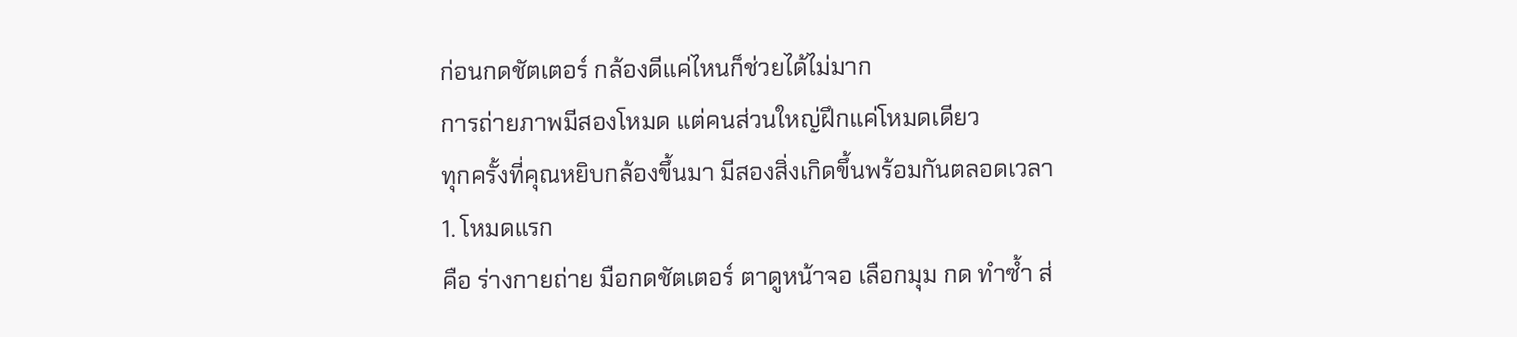ก่อนกดชัตเตอร์ กล้องดีแค่ไหนก็ช่วยได้ไม่มาก
การถ่ายภาพมีสองโหมด แต่คนส่วนใหญ่ฝึกแค่โหมดเดียว
ทุกครั้งที่คุณหยิบกล้องขึ้นมา มีสองสิ่งเกิดขึ้นพร้อมกันตลอดเวลา
1. โหมดแรก
คือ ร่างกายถ่าย มือกดชัตเตอร์ ตาดูหน้าจอ เลือกมุม กด ทำซ้ำ ส่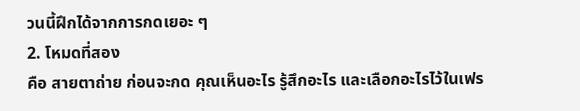วนนี้ฝึกได้จากการกดเยอะ ๆ
2. โหมดที่สอง
คือ สายตาถ่าย ก่อนจะกด คุณเห็นอะไร รู้สึกอะไร และเลือกอะไรไว้ในเฟร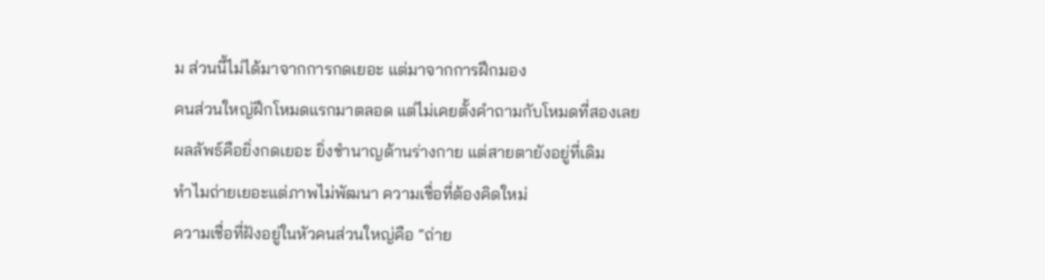ม ส่วนนี้ไม่ได้มาจากการกดเยอะ แต่มาจากการฝึกมอง
คนส่วนใหญ่ฝึกโหมดแรกมาตลอด แต่ไม่เคยตั้งคำถามกับโหมดที่สองเลย ผลลัพธ์คือยิ่งกดเยอะ ยิ่งชำนาญด้านร่างกาย แต่สายตายังอยู่ที่เดิม
ทำไมถ่ายเยอะแต่ภาพไม่พัฒนา ความเชื่อที่ต้องคิดใหม่
ความเชื่อที่ฝังอยู่ในหัวคนส่วนใหญ่คือ “ถ่าย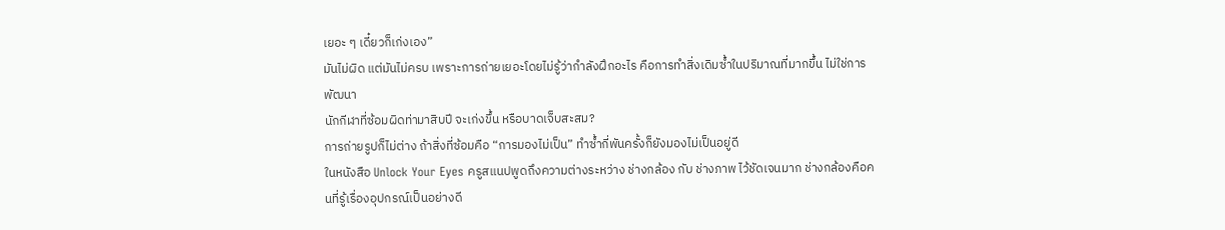เยอะ ๆ เดี๋ยวก็เก่งเอง”
มันไม่ผิด แต่มันไม่ครบ เพราะการถ่ายเยอะโดยไม่รู้ว่ากำลังฝึกอะไร คือการทำสิ่งเดิมซ้ำในปริมาณที่มากขึ้น ไม่ใช่การพัฒนา
นักกีฬาที่ซ้อมผิดท่ามาสิบปี จะเก่งขึ้น หรือบาดเจ็บสะสม?
การถ่ายรูปก็ไม่ต่าง ถ้าสิ่งที่ซ้อมคือ “การมองไม่เป็น” ทำซ้ำกี่พันครั้งก็ยังมองไม่เป็นอยู่ดี
ในหนังสือ Unlock Your Eyes ครูสแนปพูดถึงความต่างระหว่าง ช่างกล้อง กับ ช่างภาพ ไว้ชัดเจนมาก ช่างกล้องคือคนที่รู้เรื่องอุปกรณ์เป็นอย่างดี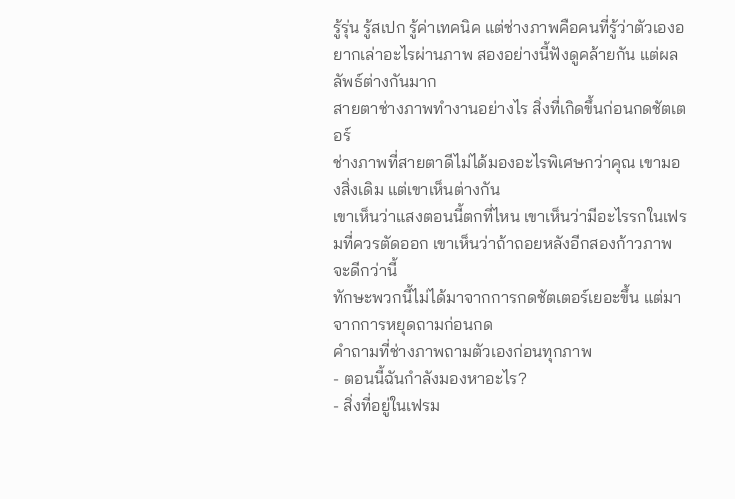รู้รุ่น รู้สเปก รู้ค่าเทคนิค แต่ช่างภาพคือคนที่รู้ว่าตัวเองอยากเล่าอะไรผ่านภาพ สองอย่างนี้ฟังดูคล้ายกัน แต่ผลลัพธ์ต่างกันมาก
สายตาช่างภาพทำงานอย่างไร สิ่งที่เกิดขึ้นก่อนกดชัตเตอร์
ช่างภาพที่สายตาดีไม่ได้มองอะไรพิเศษกว่าคุณ เขามองสิ่งเดิม แต่เขาเห็นต่างกัน
เขาเห็นว่าแสงตอนนี้ตกที่ไหน เขาเห็นว่ามีอะไรรกในเฟรมที่ควรตัดออก เขาเห็นว่าถ้าถอยหลังอีกสองก้าวภาพจะดีกว่านี้
ทักษะพวกนี้ไม่ได้มาจากการกดชัตเตอร์เยอะขึ้น แต่มาจากการหยุดถามก่อนกด
คำถามที่ช่างภาพถามตัวเองก่อนทุกภาพ
- ตอนนี้ฉันกำลังมองหาอะไร?
- สิ่งที่อยู่ในเฟรม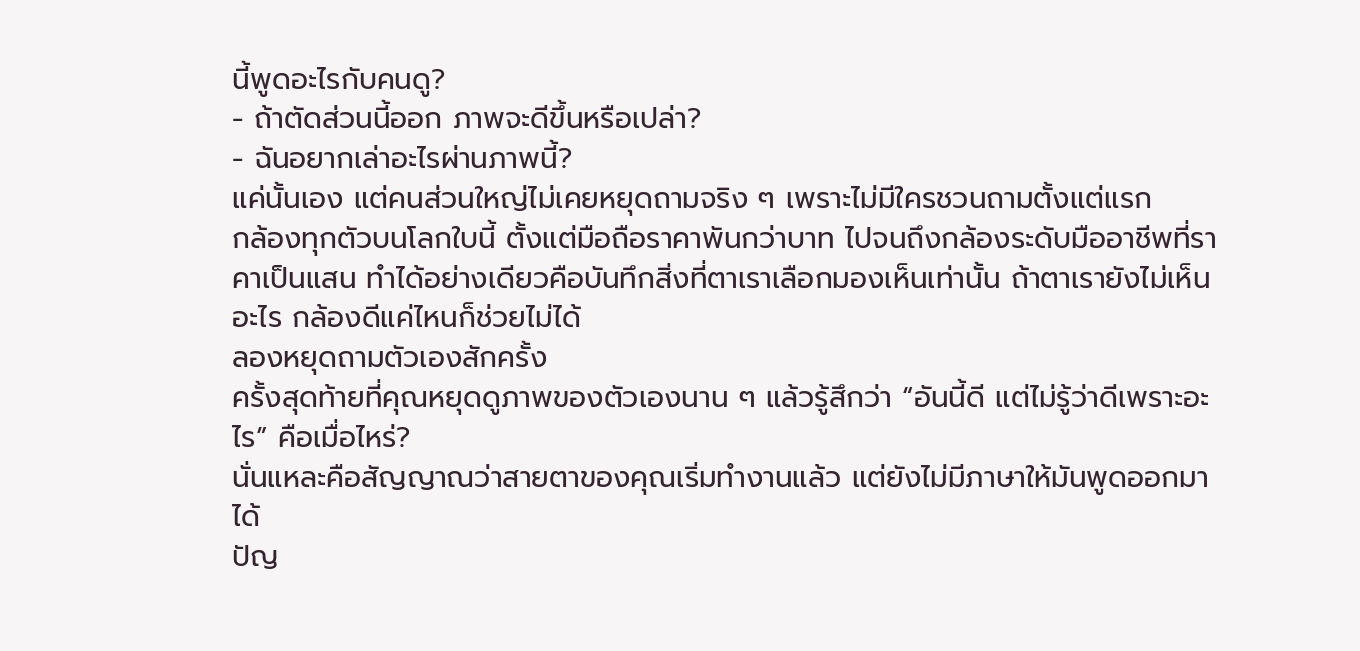นี้พูดอะไรกับคนดู?
- ถ้าตัดส่วนนี้ออก ภาพจะดีขึ้นหรือเปล่า?
- ฉันอยากเล่าอะไรผ่านภาพนี้?
แค่นั้นเอง แต่คนส่วนใหญ่ไม่เคยหยุดถามจริง ๆ เพราะไม่มีใครชวนถามตั้งแต่แรก
กล้องทุกตัวบนโลกใบนี้ ตั้งแต่มือถือราคาพันกว่าบาท ไปจนถึงกล้องระดับมืออาชีพที่ราคาเป็นแสน ทำได้อย่างเดียวคือบันทึกสิ่งที่ตาเราเลือกมองเห็นเท่านั้น ถ้าตาเรายังไม่เห็นอะไร กล้องดีแค่ไหนก็ช่วยไม่ได้
ลองหยุดถามตัวเองสักครั้ง
ครั้งสุดท้ายที่คุณหยุดดูภาพของตัวเองนาน ๆ แล้วรู้สึกว่า “อันนี้ดี แต่ไม่รู้ว่าดีเพราะอะไร” คือเมื่อไหร่?
นั่นแหละคือสัญญาณว่าสายตาของคุณเริ่มทำงานแล้ว แต่ยังไม่มีภาษาให้มันพูดออกมาได้
ปัญ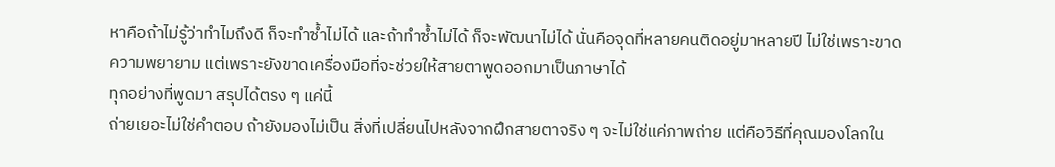หาคือถ้าไม่รู้ว่าทำไมถึงดี ก็จะทำซ้ำไม่ได้ และถ้าทำซ้ำไม่ได้ ก็จะพัฒนาไม่ได้ นั่นคือจุดที่หลายคนติดอยู่มาหลายปี ไม่ใช่เพราะขาดความพยายาม แต่เพราะยังขาดเครื่องมือที่จะช่วยให้สายตาพูดออกมาเป็นภาษาได้
ทุกอย่างที่พูดมา สรุปได้ตรง ๆ แค่นี้
ถ่ายเยอะไม่ใช่คำตอบ ถ้ายังมองไม่เป็น สิ่งที่เปลี่ยนไปหลังจากฝึกสายตาจริง ๆ จะไม่ใช่แค่ภาพถ่าย แต่คือวิธีที่คุณมองโลกใน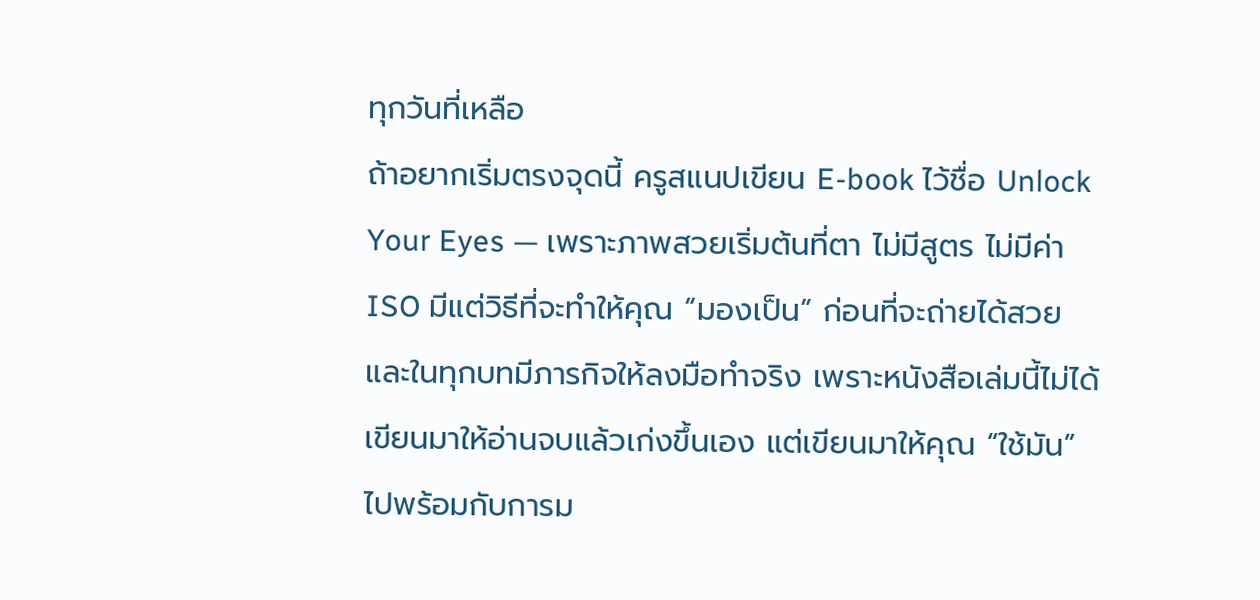ทุกวันที่เหลือ
ถ้าอยากเริ่มตรงจุดนี้ ครูสแนปเขียน E-book ไว้ชื่อ Unlock Your Eyes — เพราะภาพสวยเริ่มต้นที่ตา ไม่มีสูตร ไม่มีค่า ISO มีแต่วิธีที่จะทำให้คุณ “มองเป็น” ก่อนที่จะถ่ายได้สวย และในทุกบทมีภารกิจให้ลงมือทำจริง เพราะหนังสือเล่มนี้ไม่ได้เขียนมาให้อ่านจบแล้วเก่งขึ้นเอง แต่เขียนมาให้คุณ “ใช้มัน” ไปพร้อมกับการม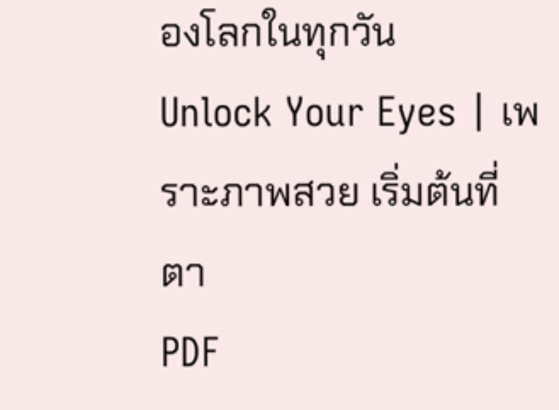องโลกในทุกวัน
Unlock Your Eyes | เพราะภาพสวย เริ่มต้นที่ตา
PDF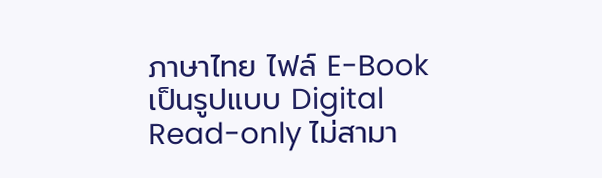ภาษาไทย ไฟล์ E-Book เป็นรูปแบบ Digital Read-only ไม่สามา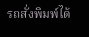รถสั่งพิมพ์ได้